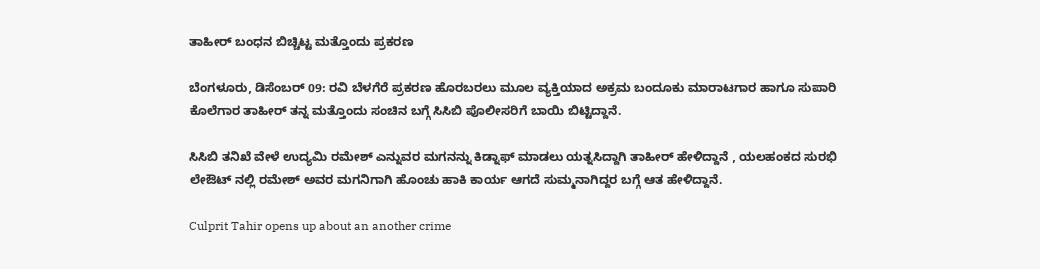ತಾಹೀರ್ ಬಂಧನ ಬಿಚ್ಚಿಟ್ಟ ಮತ್ತೊಂದು ಪ್ರಕರಣ

ಬೆಂಗಳೂರು, ಡಿಸೆಂಬರ್ 09: ರವಿ ಬೆಳಗೆರೆ ಪ್ರಕರಣ ಹೊರಬರಲು ಮೂಲ ವ್ಯಕ್ತಿಯಾದ ಅಕ್ರಮ ಬಂದೂಕು ಮಾರಾಟಗಾರ ಹಾಗೂ ಸುಪಾರಿ ಕೊಲೆಗಾರ ತಾಹೀರ್ ತನ್ನ ಮತ್ತೊಂದು ಸಂಚಿನ ಬಗ್ಗೆ ಸಿಸಿಬಿ ಪೊಲೀಸರಿಗೆ ಬಾಯಿ ಬಿಟ್ಟಿದ್ದಾನೆ.

ಸಿಸಿಬಿ ತನಿಖೆ ವೇಳೆ ಉದ್ಯಮಿ ರಮೇಶ್ ಎನ್ನುವರ ಮಗನನ್ನು ಕಿಡ್ನಾಫ್ ಮಾಡಲು ಯತ್ನಸಿದ್ದಾಗಿ ತಾಹೀರ್ ಹೇಳಿದ್ದಾನೆ , ಯಲಹಂಕದ ಸುರಭಿ ಲೇಔಟ್ ನಲ್ಲಿ ರಮೇಶ್ ಅವರ ಮಗನಿಗಾಗಿ ಹೊಂಚು ಹಾಕಿ ಕಾರ್ಯ ಆಗದೆ ಸುಮ್ಮನಾಗಿದ್ದರ ಬಗ್ಗೆ ಆತ ಹೇಳಿದ್ದಾನೆ.

Culprit Tahir opens up about an another crime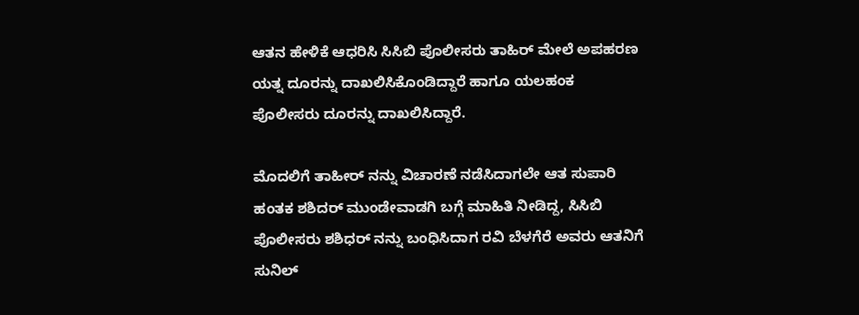ಆತನ ಹೇಳಿಕೆ ಆಧರಿಸಿ ಸಿಸಿಬಿ ಪೊಲೀಸರು ತಾಹಿರ್ ಮೇಲೆ ಅಪಹರಣ ಯತ್ನ ದೂರನ್ನು ದಾಖಲಿಸಿಕೊಂಡಿದ್ದಾರೆ ಹಾಗೂ ಯಲಹಂಕ ಪೊಲೀಸರು ದೂರನ್ನು ದಾಖಲಿಸಿದ್ದಾರೆ.

ಮೊದಲಿಗೆ ತಾಹೀರ್ ನನ್ನು ವಿಚಾರಣೆ ನಡೆಸಿದಾಗಲೇ ಆತ ಸುಪಾರಿ ಹಂತಕ ಶಶಿದರ್ ಮುಂಡೇವಾಡಗಿ ಬಗ್ಗೆ ಮಾಹಿತಿ ನೀಡಿದ್ದ, ಸಿಸಿಬಿ ಪೊಲೀಸರು ಶಶಿಧರ್ ನನ್ನು ಬಂಧಿಸಿದಾಗ ರವಿ ಬೆಳಗೆರೆ ಅವರು ಆತನಿಗೆ ಸುನಿಲ್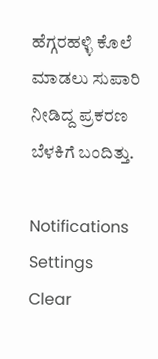ಹೆಗ್ಗರಹಳ್ಳಿ ಕೊಲೆ ಮಾಡಲು ಸುಪಾರಿ ನೀಡಿದ್ದ ಪ್ರಕರಣ ಬೆಳಕಿಗೆ ಬಂದಿತ್ತು.

Notifications
Settings
Clear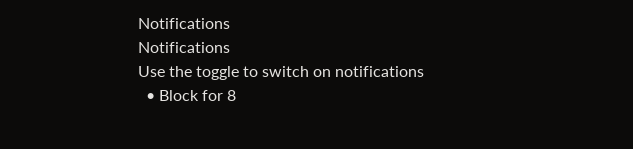Notifications
Notifications
Use the toggle to switch on notifications
  • Block for 8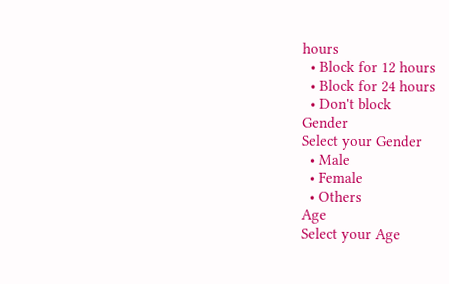hours
  • Block for 12 hours
  • Block for 24 hours
  • Don't block
Gender
Select your Gender
  • Male
  • Female
  • Others
Age
Select your Age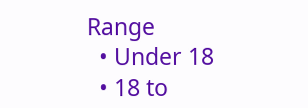Range
  • Under 18
  • 18 to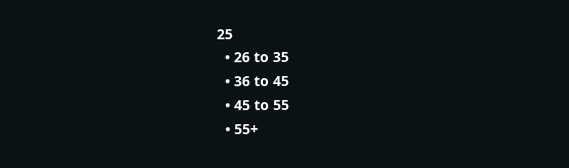25
  • 26 to 35
  • 36 to 45
  • 45 to 55
  • 55+